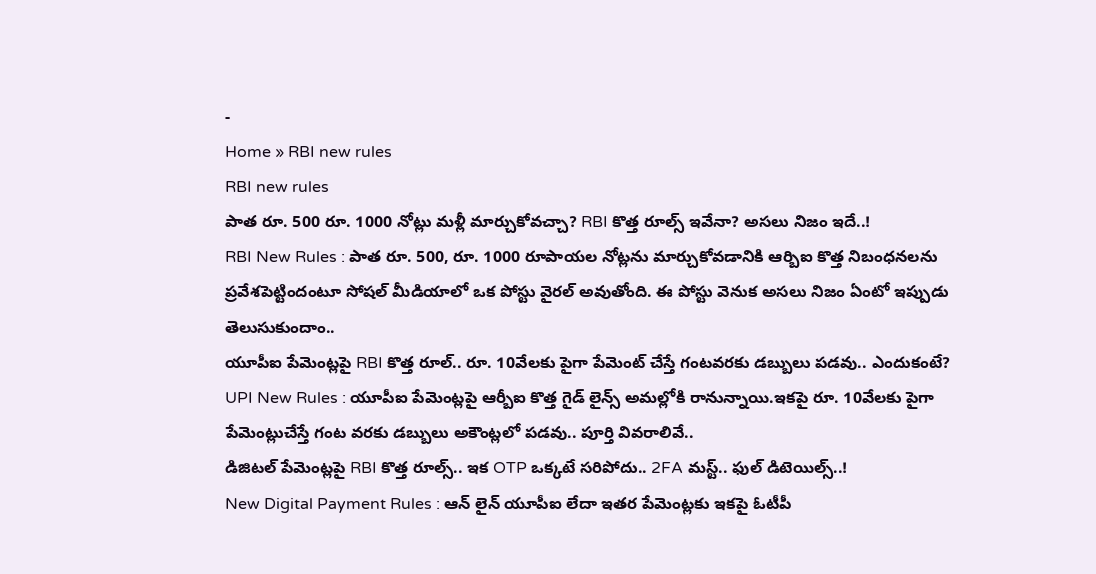-
Home » RBI new rules
RBI new rules
పాత రూ. 500 రూ. 1000 నోట్లు మళ్లీ మార్చుకోవచ్చా? RBI కొత్త రూల్స్ ఇవేనా? అసలు నిజం ఇదే..!
RBI New Rules : పాత రూ. 500, రూ. 1000 రూపాయల నోట్లను మార్చుకోవడానికి ఆర్బిఐ కొత్త నిబంధనలను ప్రవేశపెట్టిందంటూ సోషల్ మీడియాలో ఒక పోస్టు వైరల్ అవుతోంది. ఈ పోస్టు వెనుక అసలు నిజం ఏంటో ఇప్పుడు తెలుసుకుందాం..
యూపీఐ పేమెంట్లపై RBI కొత్త రూల్.. రూ. 10వేలకు పైగా పేమెంట్ చేస్తే గంటవరకు డబ్బులు పడవు.. ఎందుకంటే?
UPI New Rules : యూపీఐ పేమెంట్లపై ఆర్బీఐ కొత్త గైడ్ లైన్స్ అమల్లోకి రానున్నాయి.ఇకపై రూ. 10వేలకు పైగా పేమెంట్లుచేస్తే గంట వరకు డబ్బులు అకౌంట్లలో పడవు.. పూర్తి వివరాలివే..
డిజిటల్ పేమెంట్లపై RBI కొత్త రూల్స్.. ఇక OTP ఒక్కటే సరిపోదు.. 2FA మస్ట్.. ఫుల్ డిటెయిల్స్..!
New Digital Payment Rules : ఆన్ లైన్ యూపీఐ లేదా ఇతర పేమెంట్లకు ఇకపై ఓటీపీ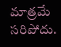మాత్రమే సరిపోదు.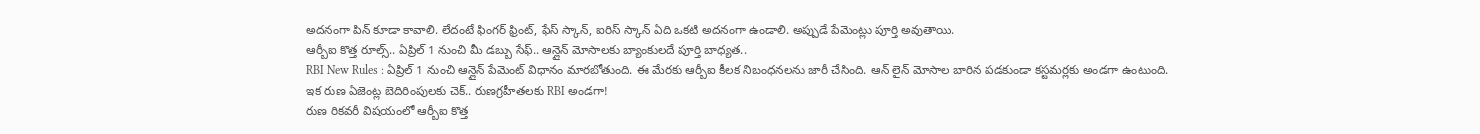అదనంగా పిన్ కూడా కావాలి. లేదంటే ఫింగర్ ఫ్రింట్, ఫేస్ స్కాన్, ఐరిస్ స్కాన్ ఏది ఒకటి అదనంగా ఉండాలి. అప్పుడే పేమెంట్లు పూర్తి అవుతాయి.
ఆర్బీఐ కొత్త రూల్స్.. ఏప్రిల్ 1 నుంచి మీ డబ్బు సేఫ్.. ఆన్లైన్ మోసాలకు బ్యాంకులదే పూర్తి బాధ్యత..
RBI New Rules : ఏప్రిల్ 1 నుంచి ఆన్లైన్ పేమెంట్ విధానం మారబోతుంది. ఈ మేరకు ఆర్బీఐ కీలక నిబంధనలను జారీ చేసింది. ఆన్ లైన్ మోసాల బారిన పడకుండా కస్టమర్లకు అండగా ఉంటుంది.
ఇక రుణ ఏజెంట్ల బెదిరింపులకు చెక్.. రుణగ్రహీతలకు RBI అండగా!
రుణ రికవరీ విషయంలో ఆర్బీఐ కొత్త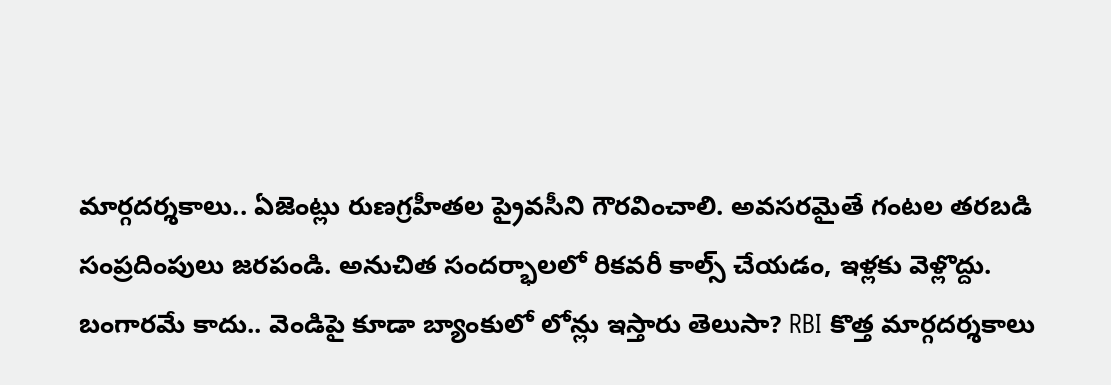మార్గదర్శకాలు.. ఏజెంట్లు రుణగ్రహీతల ప్రైవసీని గౌరవించాలి. అవసరమైతే గంటల తరబడి సంప్రదింపులు జరపండి. అనుచిత సందర్భాలలో రికవరీ కాల్స్ చేయడం, ఇళ్లకు వెళ్లొద్దు.
బంగారమే కాదు.. వెండిపై కూడా బ్యాంకులో లోన్లు ఇస్తారు తెలుసా? RBI కొత్త మార్గదర్శకాలు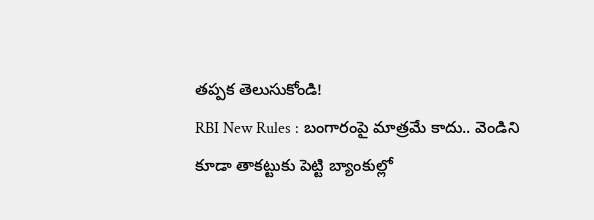తప్పక తెలుసుకోండి!
RBI New Rules : బంగారంపై మాత్రమే కాదు.. వెండిని కూడా తాకట్టుకు పెట్టి బ్యాంకుల్లో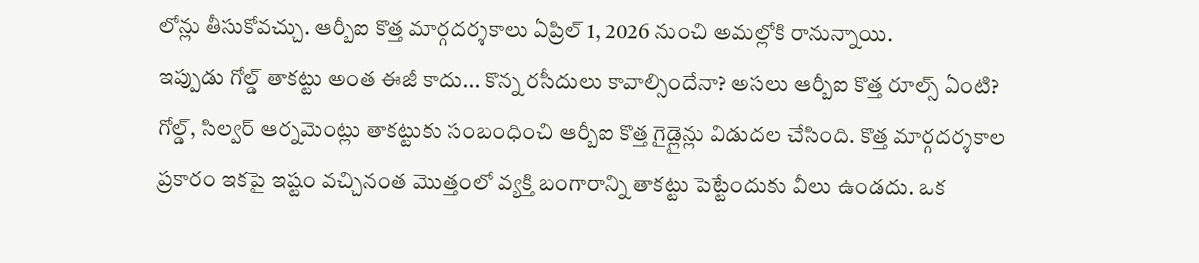లోన్లు తీసుకోవచ్చు. ఆర్బీఐ కొత్త మార్గదర్శకాలు ఏప్రిల్ 1, 2026 నుంచి అమల్లోకి రానున్నాయి.
ఇప్పుడు గోల్డ్ తాకట్టు అంత ఈజీ కాదు... కొన్న రసీదులు కావాల్సిందేనా? అసలు ఆర్బీఐ కొత్త రూల్స్ ఏంటి?
గోల్డ్, సిల్వర్ ఆర్నమెంట్లు తాకట్టుకు సంబంధించి ఆర్బీఐ కొత్త గైడ్లైన్లు విడుదల చేసింది. కొత్త మార్గదర్శకాల ప్రకారం ఇకపై ఇష్టం వచ్చినంత మొత్తంలో వ్యక్తి బంగారాన్ని తాకట్టు పెట్టేందుకు వీలు ఉండదు. ఒక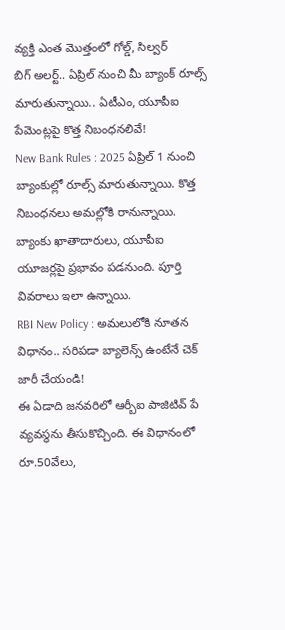వ్యక్తి ఎంత మొత్తంలో గోల్డ్, సిల్వర్
బిగ్ అలర్ట్.. ఏప్రిల్ నుంచి మీ బ్యాంక్ రూల్స్ మారుతున్నాయి.. ఏటీఎం, యూపీఐ పేమెంట్లపై కొత్త నిబంధనలివే!
New Bank Rules : 2025 ఏప్రిల్ 1 నుంచి బ్యాంకుల్లో రూల్స్ మారుతున్నాయి. కొత్త నిబంధనలు అమల్లోకి రానున్నాయి. బ్యాంకు ఖాతాదారులు, యూపీఐ యూజర్లపై ప్రభావం పడనుంది. పూర్తి వివరాలు ఇలా ఉన్నాయి.
RBI New Policy : అమలులోకి నూతన విధానం.. సరిపడా బ్యాలెన్స్ ఉంటేనే చెక్ జారీ చేయండి!
ఈ ఏడాది జనవరిలో ఆర్బీఐ పాజిటివ్ పే వ్యవస్థను తీసుకొచ్చింది. ఈ విధానంలో రూ.50వేలు,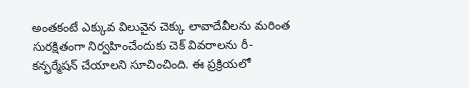అంతకంటే ఎక్కువ విలువైన చెక్కు లావాదేవీలను మరింత సురక్షితంగా నిర్వహించేందుకు చెక్ వివరాలను రీ-కన్ఫర్మేషన్ చేయాలని సూచించింది. ఈ ప్రక్రియలో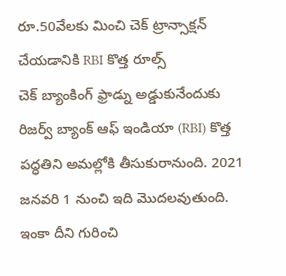రూ.50వేలకు మించి చెక్ ట్రాన్సాక్షన్ చేయడానికి RBI కొత్త రూల్స్
చెక్ బ్యాంకింగ్ ఫ్రాడ్ను అడ్డుకునేందుకు రిజర్వ్ బ్యాంక్ ఆఫ్ ఇండియా (RBI) కొత్త పద్ధతిని అమల్లోకి తీసుకురానుంది. 2021 జనవరి 1 నుంచి ఇది మొదలవుతుంది. ఇంకా దీని గురించి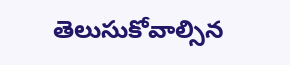తెలుసుకోవాల్సిన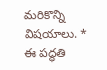మరికొన్ని విషయాలు. * ఈ పద్ధతి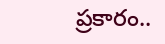ప్రకారం..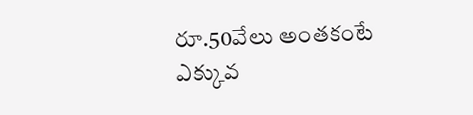రూ.50వేలు అంతకంటే ఎక్కువ